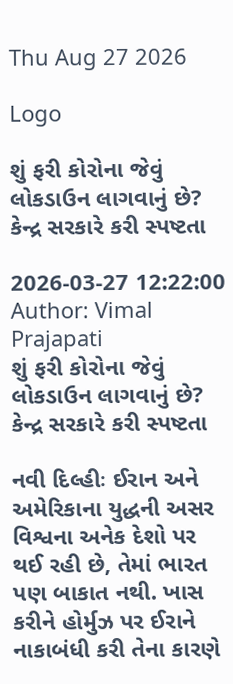Thu Aug 27 2026

Logo

શું ફરી કોરોના જેવું લોકડાઉન લાગવાનું છે? કેન્દ્ર સરકારે કરી સ્પષ્ટતા

2026-03-27 12:22:00
Author: Vimal Prajapati
શું ફરી કોરોના જેવું લોકડાઉન લાગવાનું છે? કેન્દ્ર સરકારે કરી સ્પષ્ટતા

નવી દિલ્હીઃ ઈરાન અને અમેરિકાના યુદ્ધની અસર વિશ્વના અનેક દેશો પર થઈ રહી છે, તેમાં ભારત પણ બાકાત નથી. ખાસ કરીને હોર્મુઝ પર ઈરાને નાકાબંધી કરી તેના કારણે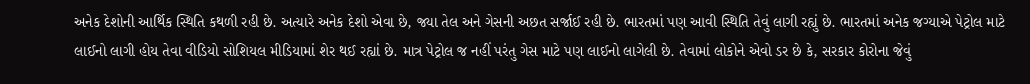અનેક દેશોની આર્થિક સ્થિતિ કથળી રહી છે. અત્યારે અનેક દેશો એવા છે, જ્યા તેલ અને ગેસની અછત સર્જાઈ રહી છે. ભારતમાં પણ આવી સ્થિતિ તેવું લાગી રહ્યું છે. ભારતમાં અનેક જગ્યાએ પેટ્રોલ માટે લાઈનો લાગી હોય તેવા વીડિયો સોશિયલ મીડિયામાં શેર થઈ રહ્યાં છે. માત્ર પેટ્રોલ જ નહીં પરંતુ ગેસ માટે પણ લાઈનો લાગેલી છે. તેવામાં લોકોને એવો ડર છે કે, સરકાર કોરોના જેવું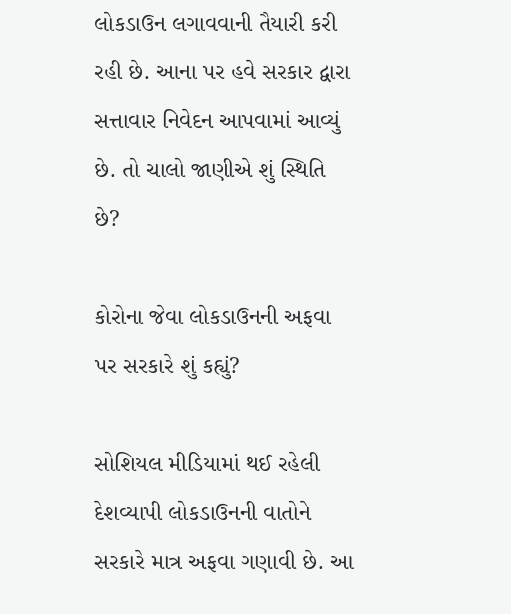લોકડાઉન લગાવવાની તૈયારી કરી રહી છે. આના પર હવે સરકાર દ્વારા સત્તાવાર નિવેદન આપવામાં આવ્યું છે. તો ચાલો જાણીએ શું સ્થિતિ છે?

કોરોના જેવા લોકડાઉનની અફવા પર સરકારે શું કહ્યું?

સોશિયલ મીડિયામાં થઈ રહેલી દેશવ્યાપી લોકડાઉનની વાતોને સરકારે માત્ર અફવા ગણાવી છે. આ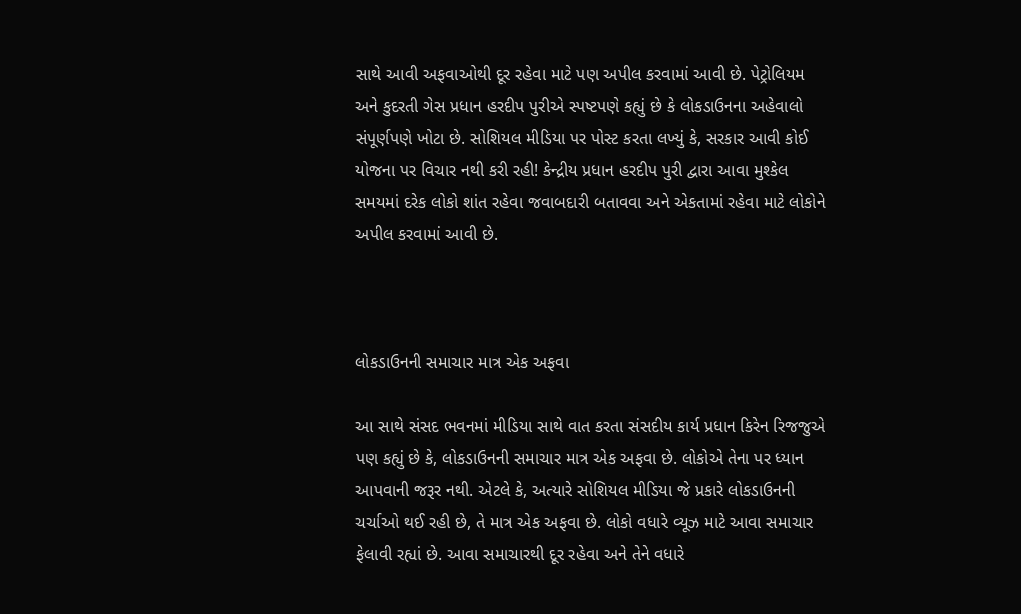સાથે આવી અફવાઓથી દૂર રહેવા માટે પણ અપીલ કરવામાં આવી છે. પેટ્રોલિયમ અને કુદરતી ગેસ પ્રધાન હરદીપ પુરીએ સ્પષ્ટપણે કહ્યું છે કે લોકડાઉનના અહેવાલો સંપૂર્ણપણે ખોટા છે. સોશિયલ મીડિયા પર પોસ્ટ કરતા લખ્યું કે, સરકાર આવી કોઈ યોજના પર વિચાર નથી કરી રહી! કેન્દ્રીય પ્રધાન હરદીપ પુરી દ્વારા આવા મુશ્કેલ સમયમાં દરેક લોકો શાંત રહેવા જવાબદારી બતાવવા અને એકતામાં રહેવા માટે લોકોને અપીલ કરવામાં આવી છે.



લોકડાઉનની સમાચાર માત્ર એક અફવા

આ સાથે સંસદ ભવનમાં મીડિયા સાથે વાત કરતા સંસદીય કાર્ય પ્રધાન કિરેન રિજજુએ પણ કહ્યું છે કે, લોકડાઉનની સમાચાર માત્ર એક અફવા છે. લોકોએ તેના પર ધ્યાન આપવાની જરૂર નથી. એટલે કે, અત્યારે સોશિયલ મીડિયા જે પ્રકારે લોકડાઉનની ચર્ચાઓ થઈ રહી છે, તે માત્ર એક અફવા છે. લોકો વધારે વ્યૂઝ માટે આવા સમાચાર ફેલાવી રહ્યાં છે. આવા સમાચારથી દૂર રહેવા અને તેને વધારે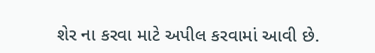શેર ના કરવા માટે અપીલ કરવામાં આવી છે.